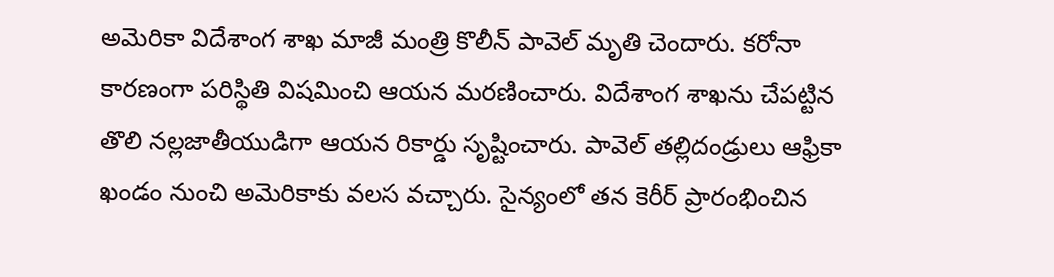అమెరికా విదేశాంగ శాఖ మాజీ మంత్రి కొలీన్ పావెల్ మృతి చెందారు. కరోనా కారణంగా పరిస్థితి విషమించి ఆయన మరణించారు. విదేశాంగ శాఖను చేపట్టిన తొలి నల్లజాతీయుడిగా ఆయన రికార్డు సృష్టించారు. పావెల్ తల్లిదండ్రులు ఆఫ్రికా ఖండం నుంచి అమెరికాకు వలస వచ్చారు. సైన్యంలో తన కెరీర్ ప్రారంభించిన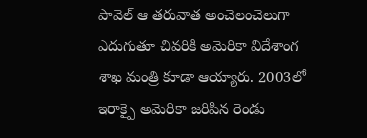పావెల్ ఆ తరువాత అంచెలంచెలుగా ఎదుగుతూ చివరికి అమెరికా విదేశాంగ శాఖ మంత్రి కూడా ఆయ్యారు. 2003లో ఇరాక్పై అమెరికా జరిపిన రెండు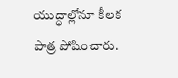యుద్ధాల్లోనూ కీలక పాత్ర పోషించారు.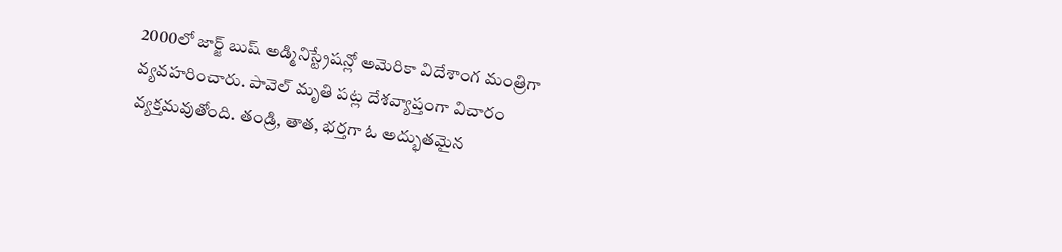2000లో జార్జ్ బుష్ అడ్మినిస్ట్రేషన్లో అమెరికా విదేశాంగ మంత్రిగా వ్యవహరించారు. పావెల్ మృతి పట్ల దేశవ్యాప్తంగా విచారం వ్యక్తమవుతోంది. తండ్రి, తాత, భర్తగా ఓ అద్భుతమైన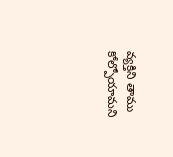వ్యక్తిని తాము కోల్పోయామని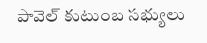పావెల్ కుటుంబ సభ్యులు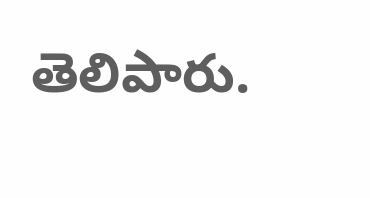తెలిపారు.